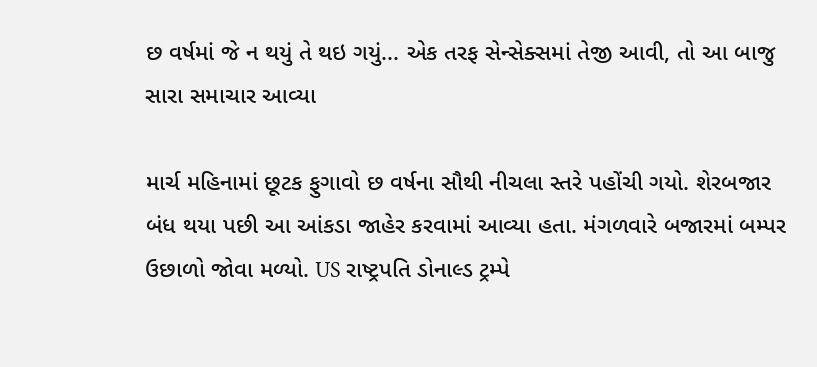છ વર્ષમાં જે ન થયું તે થઇ ગયું... એક તરફ સેન્સેક્સમાં તેજી આવી, તો આ બાજુ સારા સમાચાર આવ્યા

માર્ચ મહિનામાં છૂટક ફુગાવો છ વર્ષના સૌથી નીચલા સ્તરે પહોંચી ગયો. શેરબજાર બંધ થયા પછી આ આંકડા જાહેર કરવામાં આવ્યા હતા. મંગળવારે બજારમાં બમ્પર ઉછાળો જોવા મળ્યો. US રાષ્ટ્રપતિ ડોનાલ્ડ ટ્રમ્પે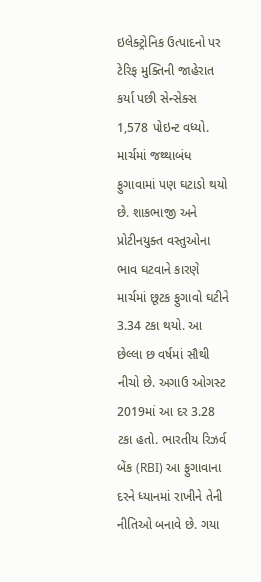ઇલેક્ટ્રોનિક ઉત્પાદનો પર ટેરિફ મુક્તિની જાહેરાત કર્યા પછી સેન્સેક્સ 1,578 પોઇન્ટ વધ્યો. માર્ચમાં જથ્થાબંધ ફુગાવામાં પણ ઘટાડો થયો છે. શાકભાજી અને પ્રોટીનયુક્ત વસ્તુઓના ભાવ ઘટવાને કારણે માર્ચમાં છૂટક ફુગાવો ઘટીને 3.34 ટકા થયો. આ છેલ્લા છ વર્ષમાં સૌથી નીચો છે. અગાઉ ઓગસ્ટ 2019માં આ દર 3.28 ટકા હતો. ભારતીય રિઝર્વ બેંક (RBI) આ ફુગાવાના દરને ધ્યાનમાં રાખીને તેની નીતિઓ બનાવે છે. ગયા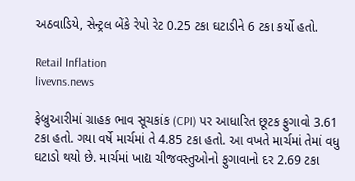અઠવાડિયે, સેન્ટ્રલ બેંકે રેપો રેટ 0.25 ટકા ઘટાડીને 6 ટકા કર્યો હતો.

Retail Inflation
livevns.news

ફેબ્રુઆરીમાં ગ્રાહક ભાવ સૂચકાંક (CPI) પર આધારિત છૂટક ફુગાવો 3.61 ટકા હતો. ગયા વર્ષે માર્ચમાં તે 4.85 ટકા હતો. આ વખતે માર્ચમાં તેમાં વધુ ઘટાડો થયો છે. માર્ચમાં ખાદ્ય ચીજવસ્તુઓનો ફુગાવાનો દર 2.69 ટકા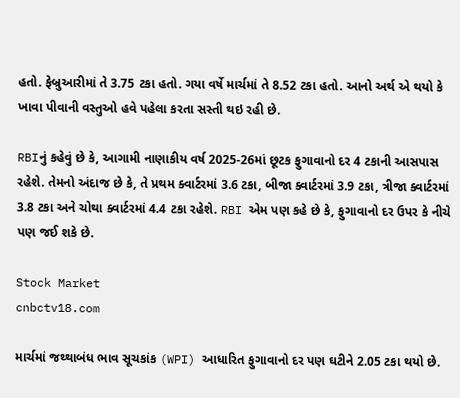હતો. ફેબ્રુઆરીમાં તે 3.75 ટકા હતો. ગયા વર્ષે માર્ચમાં તે 8.52 ટકા હતો. આનો અર્થ એ થયો કે ખાવા પીવાની વસ્તુઓ હવે પહેલા કરતા સસ્તી થઇ રહી છે.

RBIનું કહેવું છે કે, આગામી નાણાકીય વર્ષ 2025-26માં છૂટક ફુગાવાનો દર 4 ટકાની આસપાસ રહેશે. તેમનો અંદાજ છે કે, તે પ્રથમ ક્વાર્ટરમાં 3.6 ટકા, બીજા ક્વાર્ટરમાં 3.9 ટકા, ત્રીજા ક્વાર્ટરમાં 3.8 ટકા અને ચોથા ક્વાર્ટરમાં 4.4 ટકા રહેશે. RBI એમ પણ કહે છે કે, ફુગાવાનો દર ઉપર કે નીચે પણ જઈ શકે છે.

Stock Market
cnbctv18.com

માર્ચમાં જથ્થાબંધ ભાવ સૂચકાંક (WPI) આધારિત ફુગાવાનો દર પણ ઘટીને 2.05 ટકા થયો છે.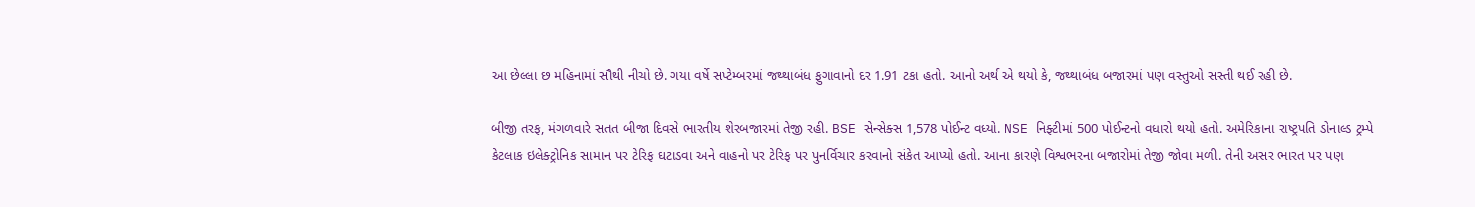આ છેલ્લા છ મહિનામાં સૌથી નીચો છે. ગયા વર્ષે સપ્ટેમ્બરમાં જથ્થાબંધ ફુગાવાનો દર 1.91 ટકા હતો. આનો અર્થ એ થયો કે, જથ્થાબંધ બજારમાં પણ વસ્તુઓ સસ્તી થઈ રહી છે.

બીજી તરફ, મંગળવારે સતત બીજા દિવસે ભારતીય શેરબજારમાં તેજી રહી. BSE સેન્સેક્સ 1,578 પોઈન્ટ વધ્યો. NSE નિફ્ટીમાં 500 પોઈન્ટનો વધારો થયો હતો. અમેરિકાના રાષ્ટ્રપતિ ડોનાલ્ડ ટ્રમ્પે કેટલાક ઇલેક્ટ્રોનિક સામાન પર ટેરિફ ઘટાડવા અને વાહનો પર ટેરિફ પર પુનર્વિચાર કરવાનો સંકેત આપ્યો હતો. આના કારણે વિશ્વભરના બજારોમાં તેજી જોવા મળી. તેની અસર ભારત પર પણ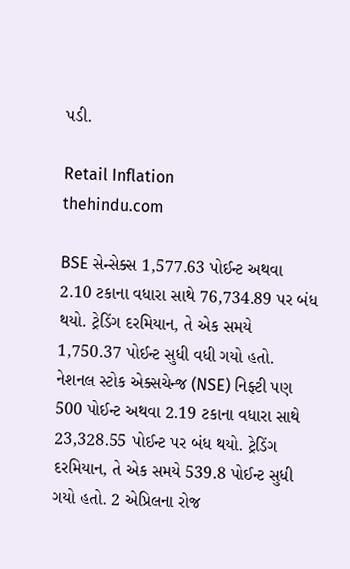પડી.

Retail Inflation
thehindu.com

BSE સેન્સેક્સ 1,577.63 પોઈન્ટ અથવા 2.10 ટકાના વધારા સાથે 76,734.89 પર બંધ થયો. ટ્રેડિંગ દરમિયાન, તે એક સમયે 1,750.37 પોઈન્ટ સુધી વધી ગયો હતો. નેશનલ સ્ટોક એક્સચેન્જ (NSE) નિફ્ટી પણ 500 પોઈન્ટ અથવા 2.19 ટકાના વધારા સાથે 23,328.55 પોઈન્ટ પર બંધ થયો. ટ્રેડિંગ દરમિયાન, તે એક સમયે 539.8 પોઈન્ટ સુધી ગયો હતો. 2 એપ્રિલના રોજ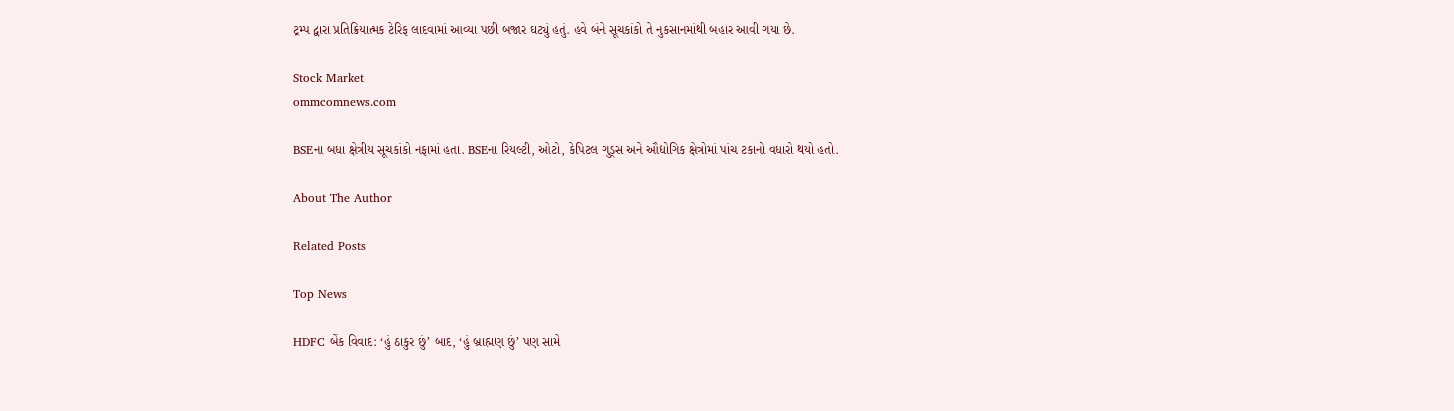ટ્રમ્પ દ્વારા પ્રતિક્રિયાત્મક ટેરિફ લાદવામાં આવ્યા પછી બજાર ઘટ્યું હતું. હવે બંને સૂચકાંકો તે નુકસાનમાંથી બહાર આવી ગયા છે.

Stock Market
ommcomnews.com

BSEના બધા ક્ષેત્રીય સૂચકાંકો નફામાં હતા. BSEના રિયલ્ટી, ઓટો, કેપિટલ ગુડ્સ અને ઔદ્યોગિક ક્ષેત્રોમાં પાંચ ટકાનો વધારો થયો હતો.

About The Author

Related Posts

Top News

HDFC બેંક વિવાદ: ‘હું ઠાકુર છું’ બાદ, ‘હું બ્રાહ્મણ છું’ પણ સામે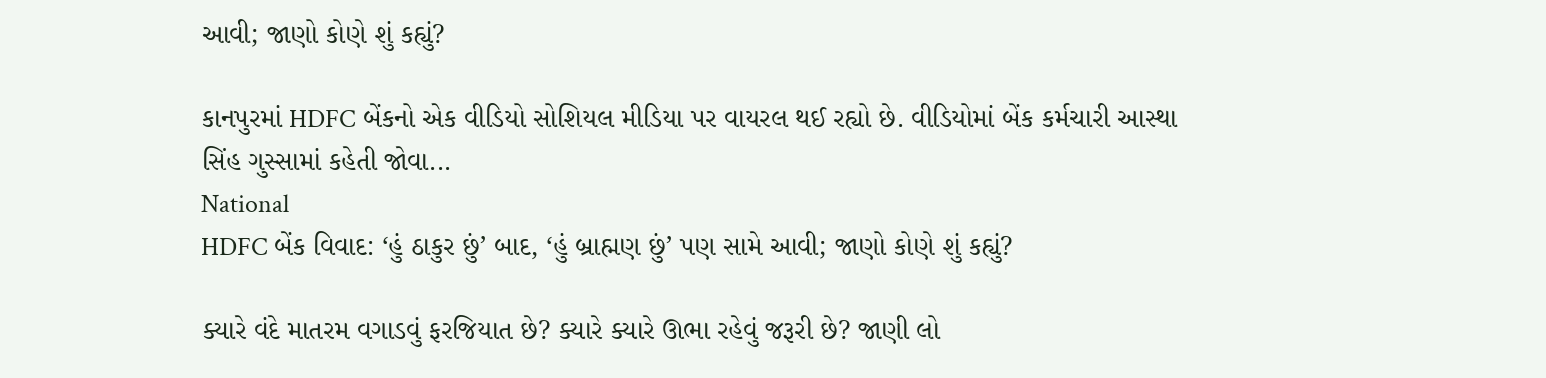આવી; જાણો કોણે શું કહ્યું?

કાનપુરમાં HDFC બેંકનો એક વીડિયો સોશિયલ મીડિયા પર વાયરલ થઈ રહ્યો છે. વીડિયોમાં બેંક કર્મચારી આસ્થા સિંહ ગુસ્સામાં કહેતી જોવા...
National
HDFC બેંક વિવાદ: ‘હું ઠાકુર છું’ બાદ, ‘હું બ્રાહ્મણ છું’ પણ સામે આવી; જાણો કોણે શું કહ્યું?

ક્યારે વંદે માતરમ વગાડવું ફરજિયાત છે? ક્યારે ક્યારે ઊભા રહેવું જરૂરી છે? જાણી લો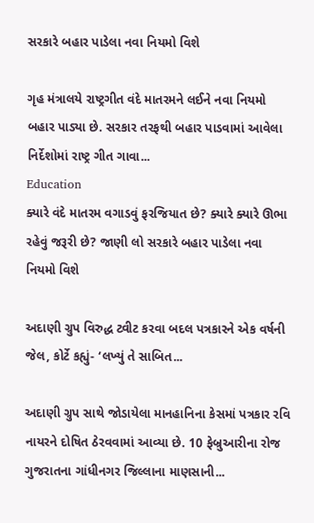સરકારે બહાર પાડેલા નવા નિયમો વિશે

ગૃહ મંત્રાલયે રાષ્ટ્રગીત વંદે માતરમને લઈને નવા નિયમો બહાર પાડ્યા છે. સરકાર તરફથી બહાર પાડવામાં આવેલા નિર્દેશોમાં રાષ્ટ્ર ગીત ગાવા...
Education
ક્યારે વંદે માતરમ વગાડવું ફરજિયાત છે? ક્યારે ક્યારે ઊભા રહેવું જરૂરી છે? જાણી લો સરકારે બહાર પાડેલા નવા નિયમો વિશે

અદાણી ગ્રુપ વિરુદ્ધ ટ્વીટ કરવા બદલ પત્રકારને એક વર્ષની જેલ, કોર્ટે કહ્યું- ‘લખ્યું તે સાબિત...

અદાણી ગ્રુપ સાથે જોડાયેલા માનહાનિના કેસમાં પત્રકાર રવિ નાયરને દોષિત ઠેરવવામાં આવ્યા છે. 10 ફેબ્રુઆરીના રોજ ગુજરાતના ગાંધીનગર જિલ્લાના માણસાની...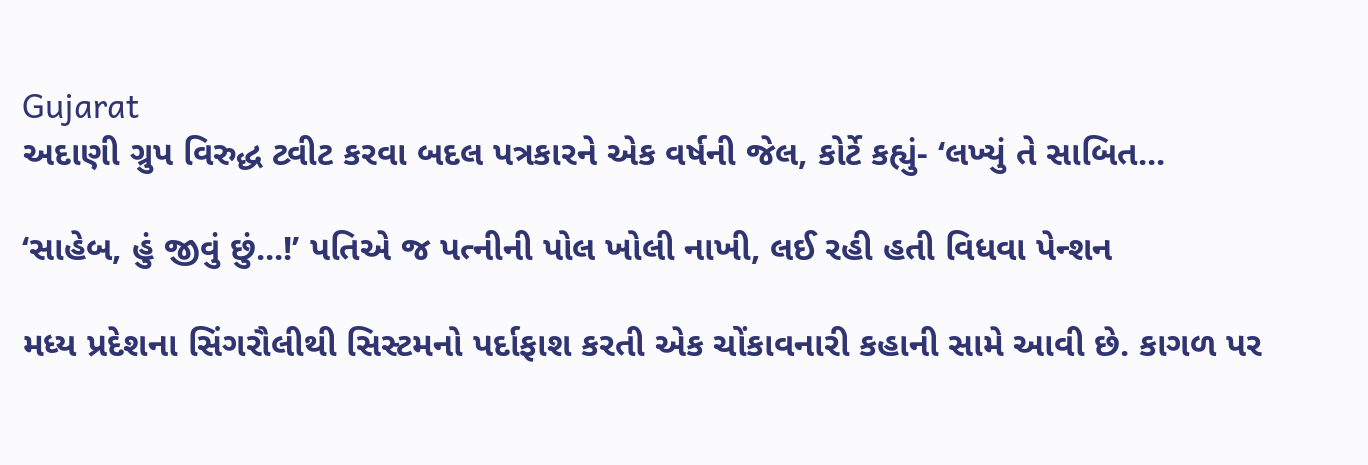Gujarat
અદાણી ગ્રુપ વિરુદ્ધ ટ્વીટ કરવા બદલ પત્રકારને એક વર્ષની જેલ, કોર્ટે કહ્યું- ‘લખ્યું તે સાબિત...

‘સાહેબ, હું જીવું છું...!’ પતિએ જ પત્નીની પોલ ખોલી નાખી, લઈ રહી હતી વિધવા પેન્શન

મધ્ય પ્રદેશના સિંગરૌલીથી સિસ્ટમનો પર્દાફાશ કરતી એક ચોંકાવનારી કહાની સામે આવી છે. કાગળ પર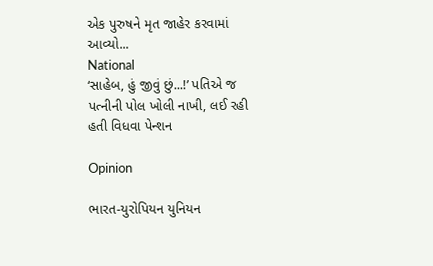એક પુરુષને મૃત જાહેર કરવામાં આવ્યો...
National
‘સાહેબ, હું જીવું છું...!’ પતિએ જ પત્નીની પોલ ખોલી નાખી, લઈ રહી હતી વિધવા પેન્શન

Opinion

ભારત-યુરોપિયન યુનિયન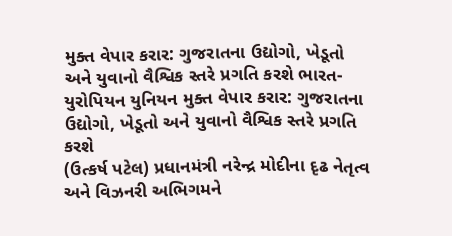મુક્ત વેપાર કરાર: ગુજરાતના ઉદ્યોગો, ખેડૂતો અને યુવાનો વૈશ્વિક સ્તરે પ્રગતિ કરશે ભારત-યુરોપિયન યુનિયન મુક્ત વેપાર કરાર: ગુજરાતના ઉદ્યોગો, ખેડૂતો અને યુવાનો વૈશ્વિક સ્તરે પ્રગતિ કરશે
(ઉત્કર્ષ પટેલ) પ્રધાનમંત્રી નરેન્દ્ર મોદીના દૃઢ નેતૃત્વ અને વિઝનરી અભિગમને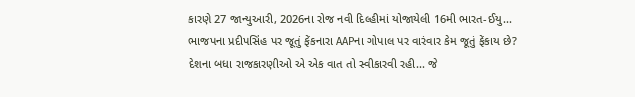કારણે 27 જાન્યુઆરી, 2026ના રોજ નવી દિલ્હીમાં યોજાયેલી 16મી ભારત-ઈયુ...
ભાજપના પ્રદીપસિંહ પર જૂતું ફેંકનારા AAPના ગોપાલ પર વારંવાર કેમ જૂતું ફેંકાય છે?
દેશના બધા રાજકારણીઓ એ એક વાત તો સ્વીકારવી રહી... જે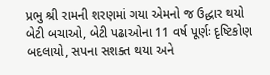પ્રભુ શ્રી રામની શરણમાં ગયા એમનો જ ઉદ્ધાર થયો
બેટી બચાઓ, બેટી પઢાઓના 11 વર્ષ પૂર્ણઃ દૃષ્ટિકોણ બદલાયો, સપના સશક્ત થયા અને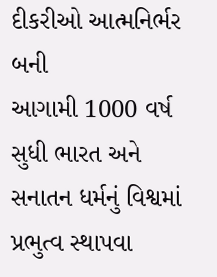દીકરીઓ આત્મનિર્ભર બની
આગામી 1000 વર્ષ સુધી ભારત અને સનાતન ધર્મનું વિશ્વમાં પ્રભુત્વ સ્થાપવા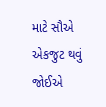માટે સૌએ એકજુટ થવું જોઈએ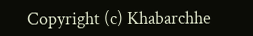Copyright (c) Khabarchhe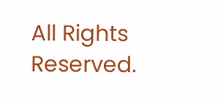All Rights Reserved.